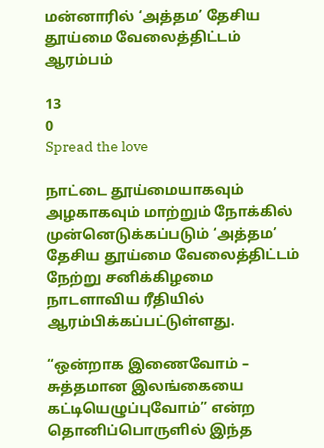மன்னாரில் ‘அத்தம’ தேசிய தூய்மை வேலைத்திட்டம் ஆரம்பம்

13
0
Spread the love

நாட்டை தூய்மையாகவும் அழகாகவும் மாற்றும் நோக்கில் முன்னெடுக்கப்படும் ‘அத்தம’ தேசிய தூய்மை வேலைத்திட்டம் நேற்று சனிக்கிழமை நாடளாவிய ரீதியில் ஆரம்பிக்கப்பட்டுள்ளது.

“ஒன்றாக இணைவோம் – சுத்தமான இலங்கையை கட்டியெழுப்புவோம்” என்ற தொனிப்பொருளில் இந்த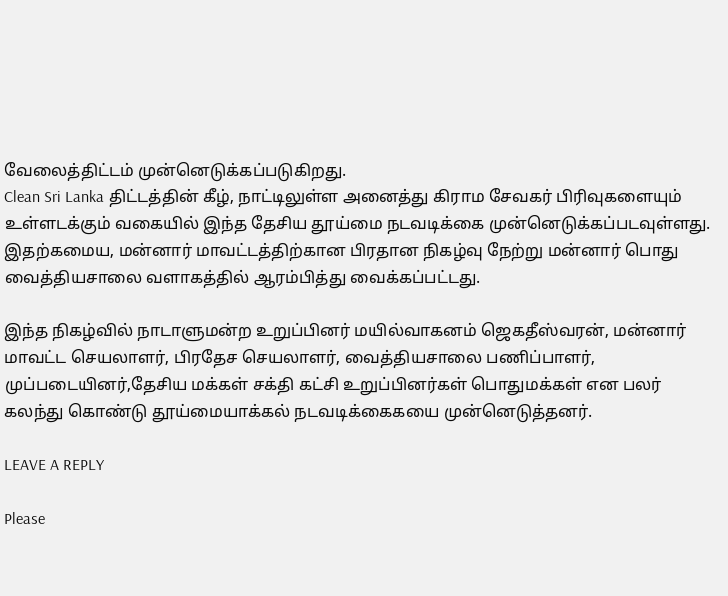வேலைத்திட்டம் முன்னெடுக்கப்படுகிறது.
Clean Sri Lanka திட்டத்தின் கீழ், நாட்டிலுள்ள அனைத்து கிராம சேவகர் பிரிவுகளையும் உள்ளடக்கும் வகையில் இந்த தேசிய தூய்மை நடவடிக்கை முன்னெடுக்கப்படவுள்ளது.
இதற்கமைய, மன்னார் மாவட்டத்திற்கான பிரதான நிகழ்வு நேற்று மன்னார் பொது வைத்தியசாலை வளாகத்தில் ஆரம்பித்து வைக்கப்பட்டது.

இந்த நிகழ்வில் நாடாளுமன்ற உறுப்பினர் மயில்வாகனம் ஜெகதீஸ்வரன், மன்னார் மாவட்ட செயலாளர், பிரதேச செயலாளர், வைத்தியசாலை பணிப்பாளர், முப்படையினர்,தேசிய மக்கள் சக்தி கட்சி உறுப்பினர்கள் பொதுமக்கள் என பலர் கலந்து கொண்டு தூய்மையாக்கல் நடவடிக்கைகயை முன்னெடுத்தனர்.

LEAVE A REPLY

Please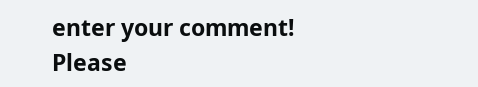enter your comment!
Please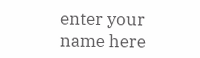enter your name here